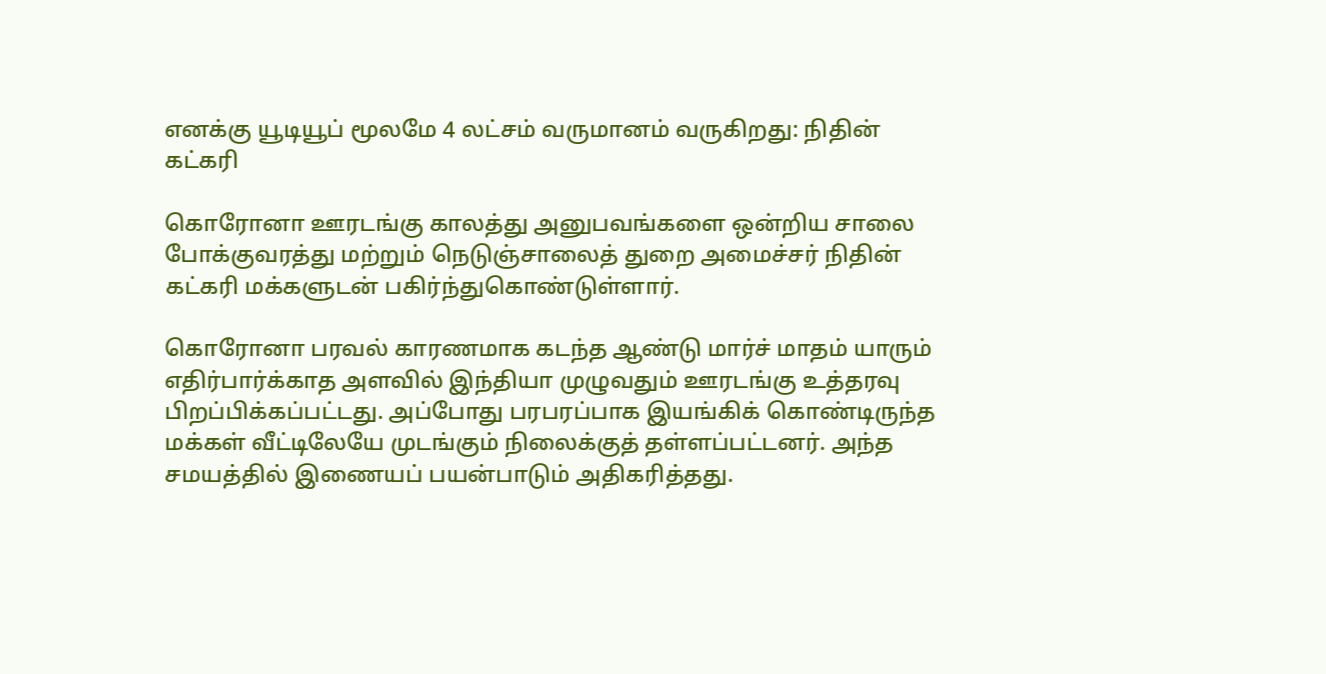எனக்கு யூடியூப் மூலமே 4 லட்சம் வருமானம் வருகிறது: நிதின் கட்கரி

கொரோனா ஊரடங்கு காலத்து அனுபவங்களை ஒன்றிய சாலை போக்குவரத்து மற்றும் நெடுஞ்சாலைத் துறை அமைச்சர் நிதின் கட்கரி மக்களுடன் பகிர்ந்துகொண்டுள்ளார்.

கொரோனா பரவல் காரணமாக கடந்த ஆண்டு மார்ச் மாதம் யாரும் எதிர்பார்க்காத அளவில் இந்தியா முழுவதும் ஊரடங்கு உத்தரவு பிறப்பிக்கப்பட்டது. அப்போது பரபரப்பாக இயங்கிக் கொண்டிருந்த மக்கள் வீட்டிலேயே முடங்கும் நிலைக்குத் தள்ளப்பட்டனர். அந்த சமயத்தில் இணையப் பயன்பாடும் அதிகரித்தது.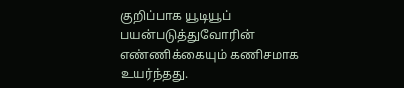குறிப்பாக யூடியூப் பயன்படுத்துவோரின் எண்ணிக்கையும் கணிசமாக உயர்ந்தது.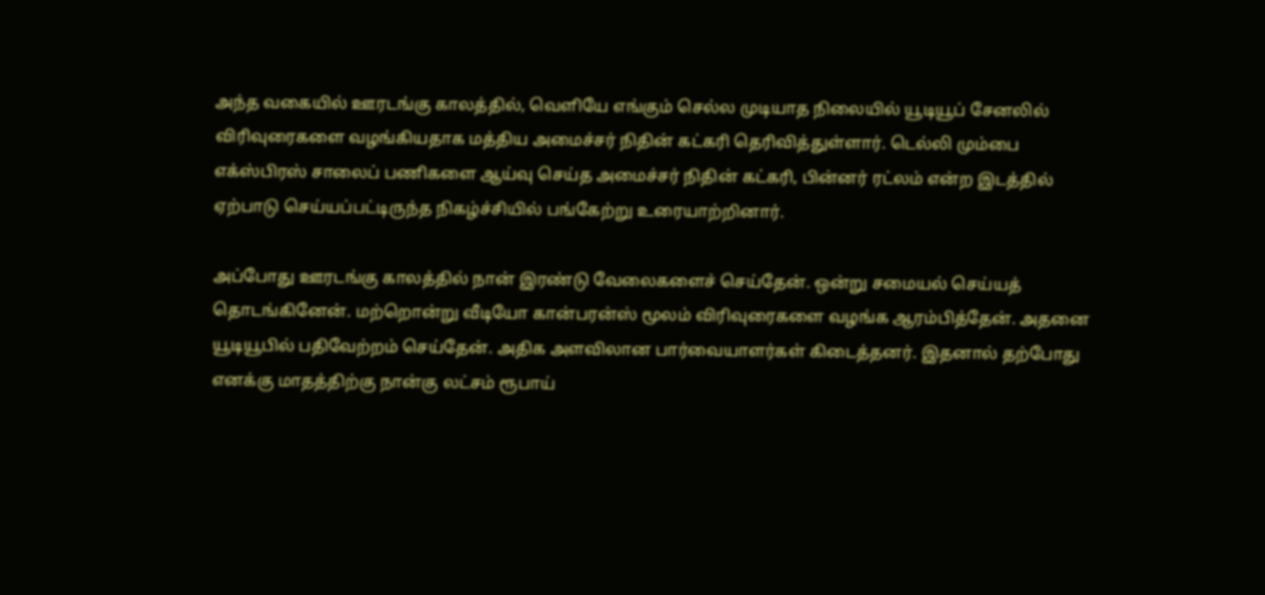அந்த வகையில் ஊரடங்கு காலத்தில், வெளியே எங்கும் செல்ல முடியாத நிலையில் யூடியூப் சேனலில் விரிவுரைகளை வழங்கியதாக மத்திய அமைச்சர் நிதின் கட்கரி தெரிவித்துள்ளார். டெல்லி மும்பை எக்ஸ்பிரஸ் சாலைப் பணிகளை ஆய்வு செய்த அமைச்சர் நிதின் கட்கரி, பின்னர் ரட்லம் என்ற இடத்தில் ஏற்பாடு செய்யப்பட்டிருந்த நிகழ்ச்சியில் பங்கேற்று உரையாற்றினார்.

அப்போது ஊரடங்கு காலத்தில் நான் இரண்டு வேலைகளைச் செய்தேன். ஒன்று சமையல் செய்யத் தொடங்கினேன். மற்றொன்று வீடியோ கான்பரன்ஸ் மூலம் விரிவுரைகளை வழங்க ஆரம்பித்தேன். அதனை யூடியூபில் பதிவேற்றம் செய்தேன். அதிக அளவிலான பார்வையாளர்கள் கிடைத்தனர். இதனால் தற்போது எனக்கு மாதத்திற்கு நான்கு லட்சம் ரூபாய்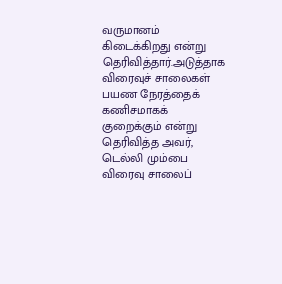வருமானம் கிடைக்கிறது என்று தெரிவித்தார்.அடுத்தாக விரைவுச் சாலைகள் பயண நேரத்தைக் கணிசமாகக் குறைக்கும் என்று தெரிவித்த அவர், டெல்லி மும்பை விரைவு சாலைப்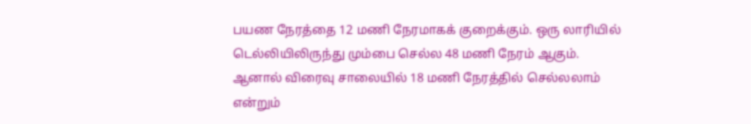பயண நேரத்தை 12 மணி நேரமாகக் குறைக்கும். ஒரு லாரியில் டெல்லியிலிருந்து மும்பை செல்ல 48 மணி நேரம் ஆகும். ஆனால் விரைவு சாலையில் 18 மணி நேரத்தில் செல்லலாம் என்றும்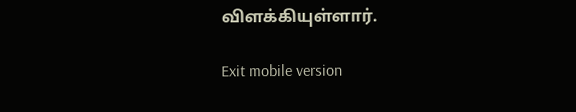விளக்கியுள்ளார்.

Exit mobile version